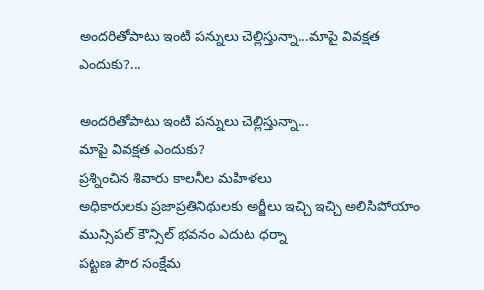అందరితోపాటు ఇంటి పన్నులు చెల్లిస్తున్నా...మాపై వివక్షత ఎందుకు?...

అందరితోపాటు ఇంటి పన్నులు చెల్లిస్తున్నా...
మాపై వివక్షత ఎందుకు?
ప్రశ్నించిన శివారు కాలనీల మహిళలు
అధికారులకు ప్రజాప్రతినిథులకు అర్జీలు ఇచ్చి ఇచ్చి అలిసిపోయాం
మున్సిపల్ కౌన్సిల్ భవనం ఎదుట ధర్నా
పట్టణ పౌర సంక్షేమ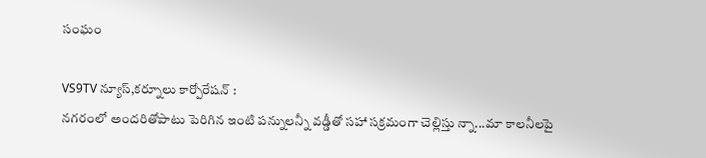సంఘం

VS9TV న్యూస్,కర్నూలు కార్పోరేషన్ :
నగరంలో అందరితోపాటు పెరిగిన ఇంటి పన్నులన్నీ వడ్డీతో సహా సక్రమంగా చెల్లిస్తు న్నా...మా కాలనీలపై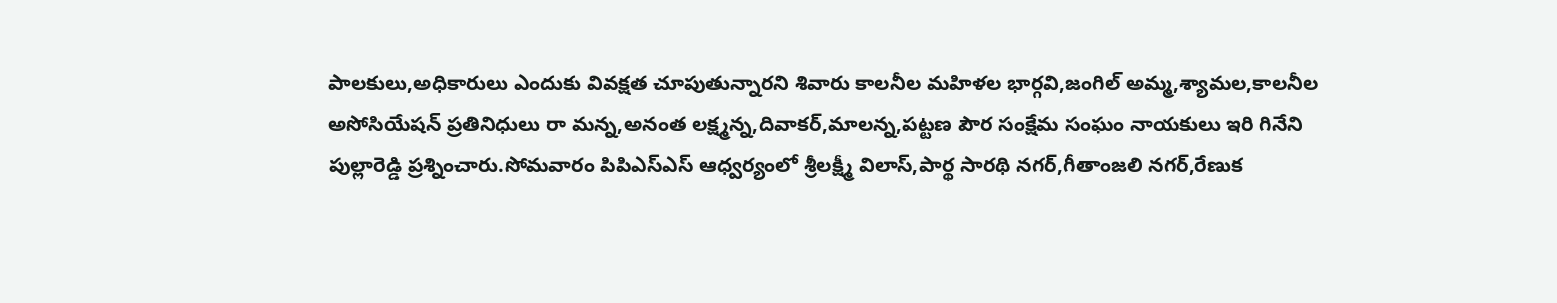పాలకులు,అధికారులు ఎందుకు వివక్షత చూపుతున్నారని శివారు కాలనీల మహిళల భార్గవి,జంగిల్ అమ్మ,శ్యామల,కాలనీల అసోసియేషన్ ప్రతినిధులు రా మన్న,అనంత లక్ష్మన్న,దివాకర్,మాలన్న,పట్టణ పౌర సంక్షేమ సంఘం నాయకులు ఇరి గినేని పుల్లారెడ్డి ప్రశ్నించారు.సోమవారం పిపిఎస్ఎస్ ఆధ్వర్యంలో శ్రీలక్ష్మీ విలాస్,పార్థ సారథి నగర్,గీతాంజలి నగర్,రేణుక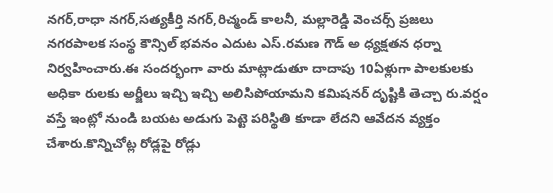నగర్,రాధా నగర్,సత్యకీర్తి నగర్,రిచ్మండ్ కాలనీ, మల్లారెడ్డి వెంచర్స్ ప్రజలు నగరపాలక సంస్థ కౌన్సిల్ భవనం ఎదుట ఎస్.రమణ గౌడ్ అ ధ్యక్షతన ధర్నా నిర్వహించారు.ఈ సందర్భంగా వారు మాట్లాడుతూ దాదాపు 10ఏళ్లుగా పాలకులకు అధికా రులకు అర్జీలు ఇచ్చి ఇచ్చి అలిసిపోయామని కమిషనర్ దృష్టికి తెచ్చా రు.వర్షం వస్తే ఇంట్లో నుండి బయట అడుగు పెట్టె పరిస్థితి కూడా లేదని ఆవేదన వ్యక్తం చేశారు.కొన్నిచోట్ల రోడ్లపై రోడ్లు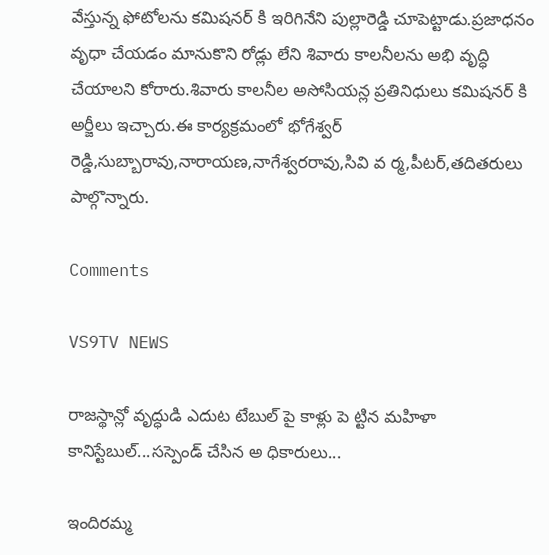వేస్తున్న ఫోటోలను కమిషనర్ కి ఇరిగినేని పుల్లారెడ్డి చూపెట్టాడు.ప్రజాధనం వృధా చేయడం మానుకొని రోడ్లు లేని శివారు కాలనీలను అభి వృద్ధి చేయాలని కోరారు.శివారు కాలనీల అసోసియన్ల ప్రతినిధులు కమిషనర్ కి అర్జీలు ఇచ్చారు.ఈ కార్యక్రమంలో భోగేశ్వర్ రెడ్డి,సుబ్బారావు,నారాయణ,నాగేశ్వరరావు,సివి వ ర్మ,పీటర్,తదితరులు పాల్గొన్నారు.

Comments

VS9TV NEWS

రాజస్థాన్లో వృద్ధుడి ఎదుట టేబుల్ పై కాళ్లు పె ట్టిన మహిళా కానిస్టేబుల్...సస్పెండ్ చేసిన అ ధికారులు...

ఇందిరమ్మ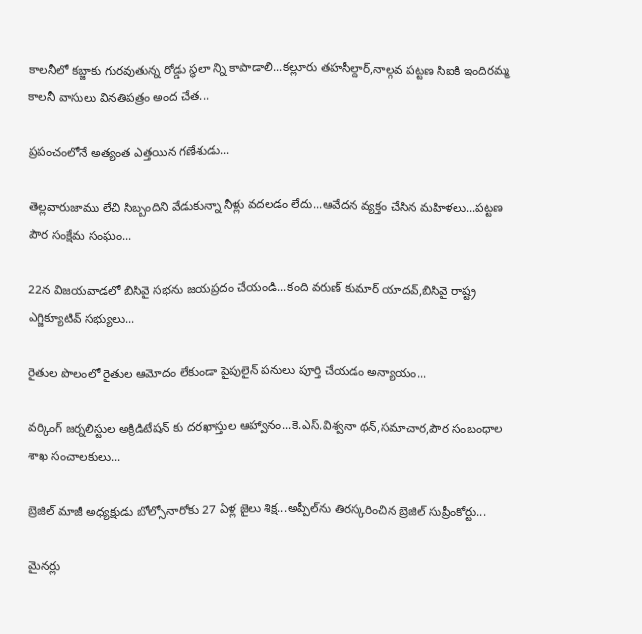కాలనీలో కబ్జాకు గురవుతున్న రోడ్డు స్థలా న్ని కాపాడాలి...కల్లూరు తహసీల్దార్,నాల్గవ పట్టణ సిఐకి ఇందిరమ్మ కాలనీ వాసులు వినతిపత్రం అంద చేత...

ప్రపంచంలోనే అత్యంత ఎత్తయిన గణేశుడు...

తెల్లవారుజాము లేచి సిబ్బందిని వేడుకున్నా నీళ్లు వదలడం లేదు...ఆవేదన వ్యక్తం చేసిన మహిళలు...పట్టణ పౌర సంక్షేమ సంఘం...

22న విజయవాడలో బిసివై సభను జయప్రదం చేయండి...కంది వరుణ్ కుమార్ యాదవ్,బిసివై రాష్ట్ర ఎగ్జిక్యూటివ్ సభ్యులు...

రైతుల పొలంలో రైతుల ఆమోదం లేకుండా పైపులైన్ పనులు పూర్తి చేయడం అన్యాయం...

వర్కింగ్ జర్నలిస్టుల అక్రిడిటేషన్ కు దరఖాస్తుల ఆహ్వానం...కె.ఎస్.విశ్వనా థన్,సమాచార,పౌర సంబంధాల శాఖ సంచాలకులు...

బ్రెజిల్ మాజీ అధ్యక్షుడు బోల్సోనారోకు 27 ఏళ్ల జైలు శిక్ష...అప్పీల్‌ను తిరస్కరించిన బ్రెజిల్ సుప్రీంకోర్టు...

మైనర్లు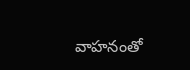వాహనంతో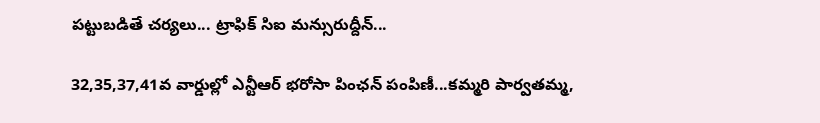పట్టుబడితే చర్యలు... ట్రాఫిక్ సిఐ మన్సురుద్దీన్...

32,35,37,41వ వార్డుల్లో ఎన్టీఆర్ భరోసా పింఛన్ పంపిణీ...కమ్మరి పార్వతమ్మ,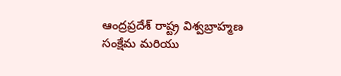ఆంద్రప్రదేశ్ రాష్ట్ర విశ్వబ్రాహ్మణ సంక్షేమ మరియు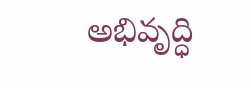అభివృద్ధి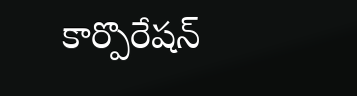కార్పొరేషన్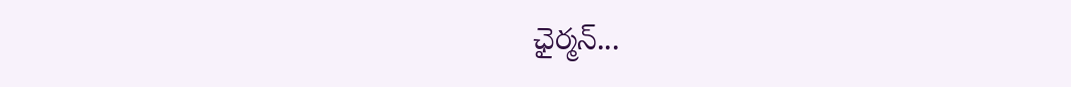ఛైర్మన్...